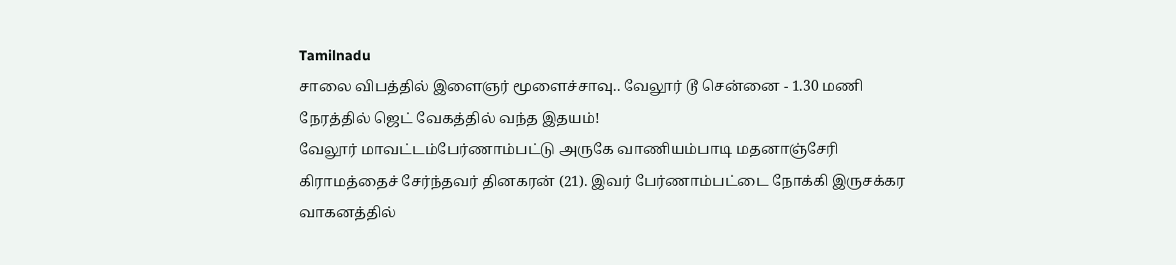Tamilnadu
சாலை விபத்தில் இளைஞர் மூளைச்சாவு.. வேலூர் டூ சென்னை - 1.30 மணி நேரத்தில் ஜெட் வேகத்தில் வந்த இதயம்!
வேலூர் மாவட்டம்பேர்ணாம்பட்டு அருகே வாணியம்பாடி மதனாஞ்சேரி கிராமத்தைச் சேர்ந்தவர் தினகரன் (21). இவர் பேர்ணாம்பட்டை நோக்கி இருசக்கர வாகனத்தில்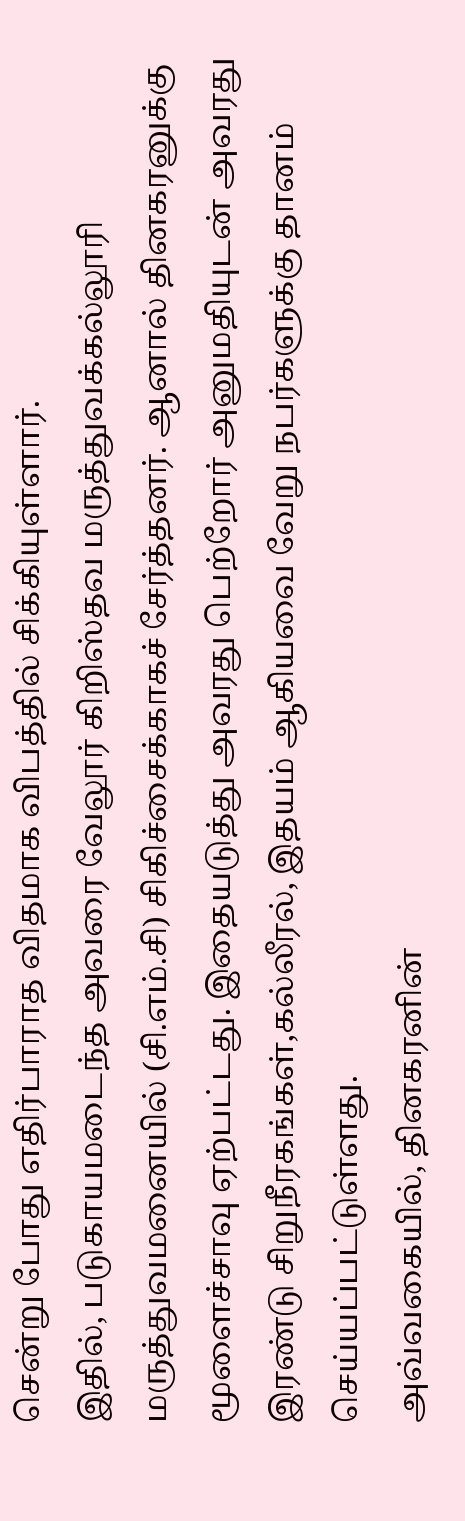சென்று போது எதிர்பாராத விதமாக விபத்தில் சிக்கியுள்ளார்.
இதில், படுகாயமடைந்த அவரை வேலூர் கிறிஸ்தவ மருத்துவக்கல்லூரி மருத்துவமனையில் (சி.எம்.சி) சிகிச்சைக்காகச் சேர்த்தனர். ஆனால் தினகரனுக்கு மூளைச்சாவு ஏற்பட்டது. இதையடுத்து அவரது பெற்றோர் அனுமதியுடன் அவரது இரண்டு சிறுநீரகங்கள்,கல்லீரல், இதயம் ஆகியவை வேறு நபர்களுக்கு தானம் செய்யப்பட்டுள்ளது.
அவ்வகையில், தினகரனின்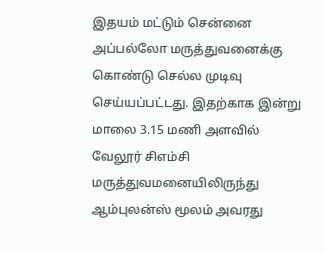இதயம் மட்டும் சென்னை அப்பல்லோ மருத்துவனைக்கு கொண்டு செல்ல முடிவு செய்யப்பட்டது. இதற்காக இன்று மாலை 3.15 மணி அளவில் வேலூர் சிஎம்சி மருத்துவமனையிலிருந்து ஆம்புலன்ஸ் மூலம் அவரது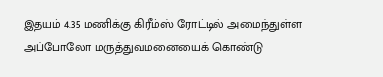இதயம் 4.35 மணிக்கு கிரீம்ஸ் ரோட்டில் அமைந்துள்ள அப்போலோ மருத்துவமனையைக் கொண்டு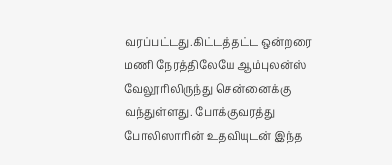வரப்பட்டது.கிட்டத்தட்ட ஒன்றரை மணி நேரத்திலேயே ஆம்புலன்ஸ் வேலூரிலிருந்து சென்னைக்கு வந்துள்ளது. போக்குவரத்து போலிஸாரின் உதவியுடன் இந்த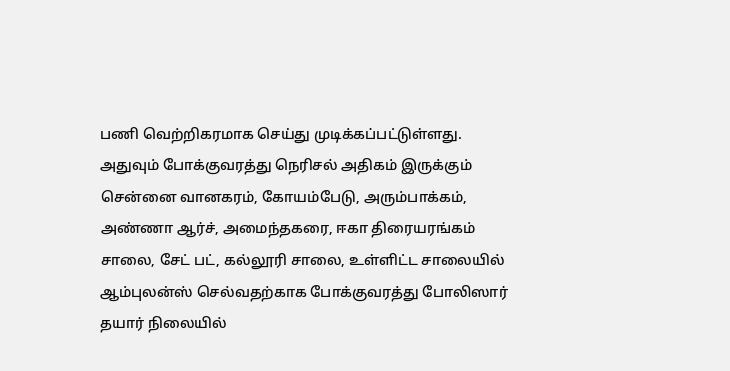பணி வெற்றிகரமாக செய்து முடிக்கப்பட்டுள்ளது.
அதுவும் போக்குவரத்து நெரிசல் அதிகம் இருக்கும் சென்னை வானகரம், கோயம்பேடு, அரும்பாக்கம், அண்ணா ஆர்ச், அமைந்தகரை, ஈகா திரையரங்கம் சாலை, சேட் பட், கல்லூரி சாலை, உள்ளிட்ட சாலையில் ஆம்புலன்ஸ் செல்வதற்காக போக்குவரத்து போலிஸார் தயார் நிலையில்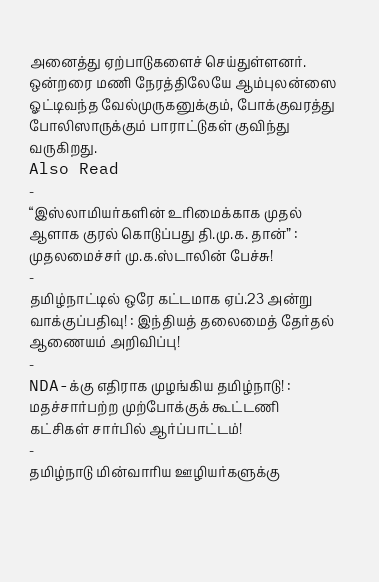அனைத்து ஏற்பாடுகளைச் செய்துள்ளனர். ஒன்றரை மணி நேரத்திலேயே ஆம்புலன்ஸை ஓட்டிவந்த வேல்முருகனுக்கும், போக்குவரத்து போலிஸாருக்கும் பாராட்டுகள் குவிந்து வருகிறது.
Also Read
-
“இஸ்லாமியர்களின் உரிமைக்காக முதல் ஆளாக குரல் கொடுப்பது தி.மு.க. தான்” : முதலமைச்சர் மு.க.ஸ்டாலின் பேச்சு!
-
தமிழ்நாட்டில் ஒரே கட்டமாக ஏப்.23 அன்று வாக்குப்பதிவு! : இந்தியத் தலைமைத் தேர்தல் ஆணையம் அறிவிப்பு!
-
NDA-க்கு எதிராக முழங்கிய தமிழ்நாடு! : மதச்சார்பற்ற முற்போக்குக் கூட்டணி கட்சிகள் சார்பில் ஆர்ப்பாட்டம்!
-
தமிழ்நாடு மின்வாரிய ஊழியர்களுக்கு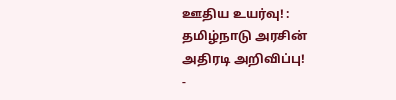ஊதிய உயர்வு! : தமிழ்நாடு அரசின் அதிரடி அறிவிப்பு!
-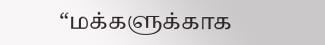“மக்களுக்காக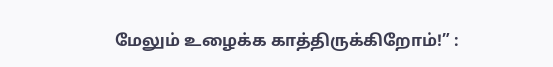மேலும் உழைக்க காத்திருக்கிறோம்!” :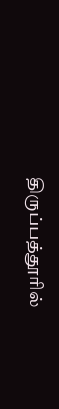திருப்பத்தூரில்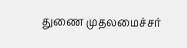துணை முதலமைச்சர்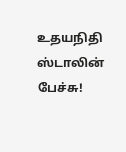உதயநிதி ஸ்டாலின் பேச்சு!